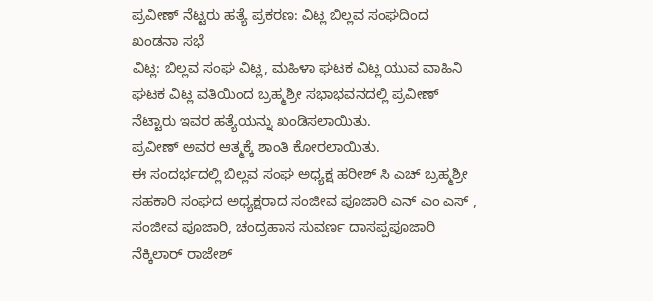ಪ್ರವೀಣ್ ನೆಟ್ಟರು ಹತ್ಯೆ ಪ್ರಕರಣ: ವಿಟ್ಲ ಬಿಲ್ಲವ ಸಂಘದಿಂದ ಖಂಡನಾ ಸಭೆ
ವಿಟ್ಲ: ಬಿಲ್ಲವ ಸಂಘ ವಿಟ್ಲ, ಮಹಿಳಾ ಘಟಕ ವಿಟ್ಲ ಯುವ ವಾಹಿನಿ ಘಟಕ ವಿಟ್ಲ ವತಿಯಿಂದ ಬ್ರಹ್ಮಶ್ರೀ ಸಭಾಭವನದಲ್ಲಿ ಪ್ರವೀಣ್ ನೆಟ್ಟಾರು ಇವರ ಹತ್ಯೆಯನ್ನು ಖಂಡಿಸಲಾಯಿತು.
ಪ್ರವೀಣ್ ಅವರ ಆತ್ಮಕ್ಕೆ ಶಾಂತಿ ಕೋರಲಾಯಿತು.
ಈ ಸಂದರ್ಭದಲ್ಲಿ ಬಿಲ್ಲವ ಸಂಘ ಅಧ್ಯಕ್ಷ ಹರೀಶ್ ಸಿ ಎಚ್ ಬ್ರಹ್ಮಶ್ರೀ ಸಹಕಾರಿ ಸಂಘದ ಅಧ್ಯಕ್ಷರಾದ ಸಂಜೀವ ಪೂಜಾರಿ ಎನ್ ಎಂ ಎಸ್ , ಸಂಜೀವ ಪೂಜಾರಿ, ಚಂದ್ರಹಾಸ ಸುವರ್ಣ ದಾಸಪ್ಪಪೂಜಾರಿ ನೆಕ್ಕಿಲಾರ್ ರಾಜೇಶ್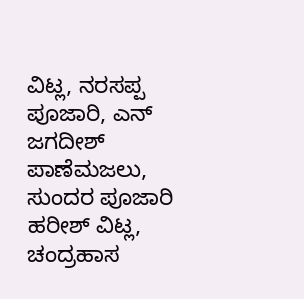ವಿಟ್ಲ, ನರಸಪ್ಪ ಪೂಜಾರಿ, ಎನ್ ಜಗದೀಶ್ ಪಾಣೆಮಜಲು, ಸುಂದರ ಪೂಜಾರಿ ಹರೀಶ್ ವಿಟ್ಲ, ಚಂದ್ರಹಾಸ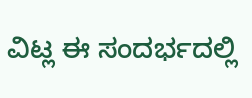ವಿಟ್ಲ ಈ ಸಂದರ್ಭದಲ್ಲಿ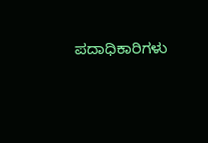ಪದಾಧಿಕಾರಿಗಳು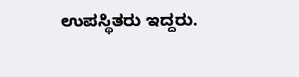ಉಪಸ್ಥಿತರು ಇದ್ದರು.